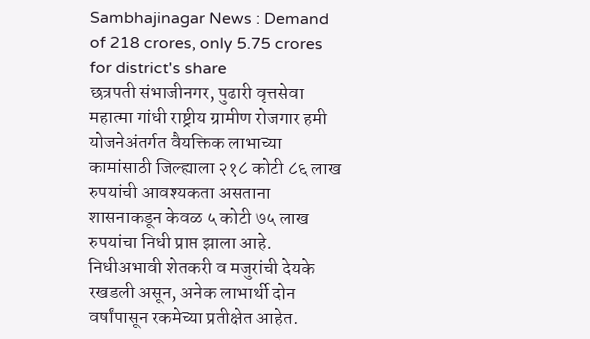Sambhajinagar News : Demand of 218 crores, only 5.75 crores for district's share
छत्रपती संभाजीनगर, पुढारी वृत्तसेवा महात्मा गांधी राष्ट्रीय ग्रामीण रोजगार हमी योजनेअंतर्गत वैयक्तिक लाभाच्या कामांसाठी जिल्ह्याला २१८ कोटी ८६ लाख रुपयांची आवश्यकता असताना शासनाकडून केवळ ५ कोटी ७५ लाख रुपयांचा निधी प्राप्त झाला आहे. निधीअभावी शेतकरी व मजुरांची देयके रखडली असून, अनेक लाभार्थी दोन वर्षांपासून रकमेच्या प्रतीक्षेत आहेत.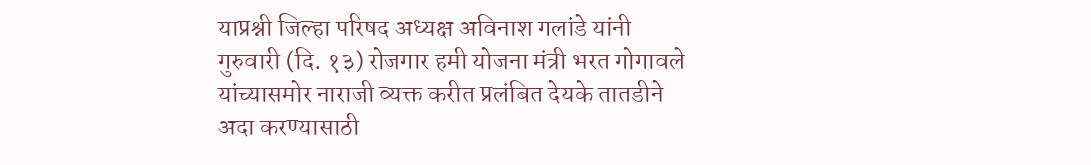याप्रश्नी जिल्हा परिषद अध्यक्ष अविनाश गलांडे यांनी गुरुवारी (दि. १३) रोजगार हमी योजना मंत्री भरत गोगावले यांच्यासमोर नाराजी व्यक्त करीत प्रलंबित देयके तातडीने अदा करण्यासाठी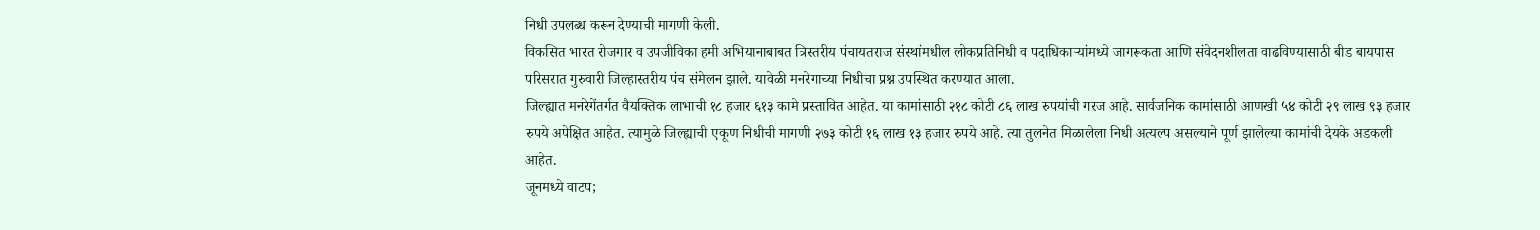निधी उपलब्ध करून देण्याची मागणी केली.
विकसित भारत रोजगार व उपजीविका हमी अभियानाबाबत त्रिस्तरीय पंचायतराज संस्थांमधील लोकप्रतिनिधी व पदाधिकाऱ्यांमध्ये जागरूकता आणि संवेदनशीलता वाढविण्यासाठी बीड बायपास परिसरात गुरुवारी जिल्हास्तरीय पंच संमेलन झाले. यावेळी मनरेगाच्या निधीचा प्रश्न उपस्थित करण्यात आला.
जिल्ह्यात मनरेगेंतर्गत वैयक्तिक लाभाची १८ हजार ६१३ कामे प्रस्तावित आहेत. या कामांसाठी २१८ कोटी ८६ लाख रुपयांची गरज आहे. सार्वजनिक कामांसाठी आणखी ५४ कोटी २९ लाख ९३ हजार रुपये अपेक्षित आहेत. त्यामुळे जिल्ह्याची एकूण निधीची मागणी २७३ कोटी १६ लाख १३ हजार रुपये आहे. त्या तुलनेत मिळालेला निधी अत्यल्प असल्याने पूर्ण झालेल्या कामांची देयके अडकली आहेत.
जूनमध्ये वाटप;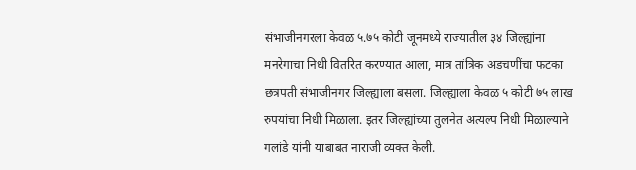संभाजीनगरला केवळ ५.७५ कोटी जूनमध्ये राज्यातील ३४ जिल्ह्यांना मनरेगाचा निधी वितरित करण्यात आला, मात्र तांत्रिक अडचणींचा फटका छत्रपती संभाजीनगर जिल्ह्याला बसला. जिल्ह्याला केवळ ५ कोटी ७५ लाख रुपयांचा निधी मिळाला. इतर जिल्ह्यांच्या तुलनेत अत्यल्प निधी मिळाल्याने गलांडे यांनी याबाबत नाराजी व्यक्त केली.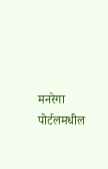मनरेगा पोर्टलमधील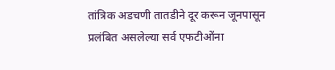तांत्रिक अडचणी तातडीने दूर करून जूनपासून प्रलंबित असलेल्या सर्व एफटीओंना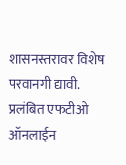शासनस्तरावर विशेष परवानगी द्यावी. प्रलंबित एफटीओ ऑनलाईन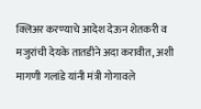क्लिअर करण्याचे आदेश देऊन शेतकरी व मजुरांची देयके तातडीने अदा करावीत, अशी मागणी गलांडे यांनी मंत्री गोगावले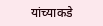यांच्याकडे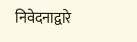निवेदनाद्वारे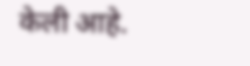केली आहे.